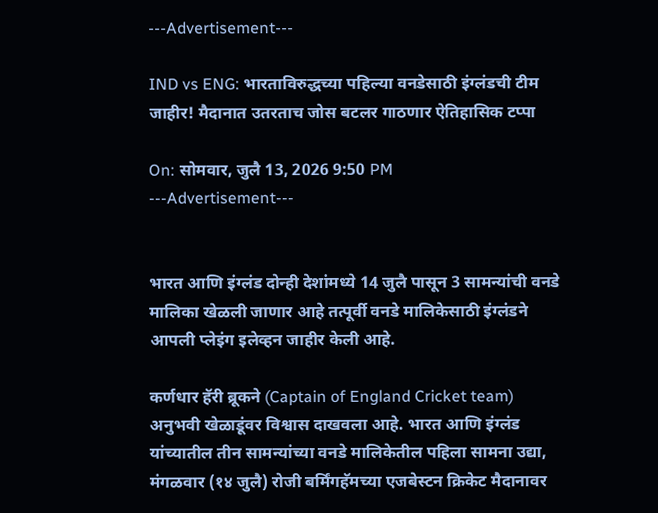---Advertisement---

IND vs ENG: भारताविरुद्धच्या पहिल्या वनडेसाठी इंग्लंडची टीम जाहीर! मैदानात उतरताच जोस बटलर गाठणार ऐतिहासिक टप्पा

On: सोमवार, जुलै 13, 2026 9:50 PM
---Advertisement---


भारत आणि इंग्लंड दोन्ही देशांमध्ये 14 जुलै पासून 3 सामन्यांची वनडे मालिका खेळली जाणार आहे तत्पूर्वी वनडे मालिकेसाठी इंग्लंडने आपली प्लेइंग इलेव्हन जाहीर केली आहे.

कर्णधार हॅरी ब्रूकने (Captain of England Cricket team) अनुभवी खेळाडूंवर विश्वास दाखवला आहे. भारत आणि इंग्लंड यांच्यातील तीन सामन्यांच्या वनडे मालिकेतील पहिला सामना उद्या, मंगळवार (१४ जुलै) रोजी बर्मिंगहॅमच्या एजबेस्टन क्रिकेट मैदानावर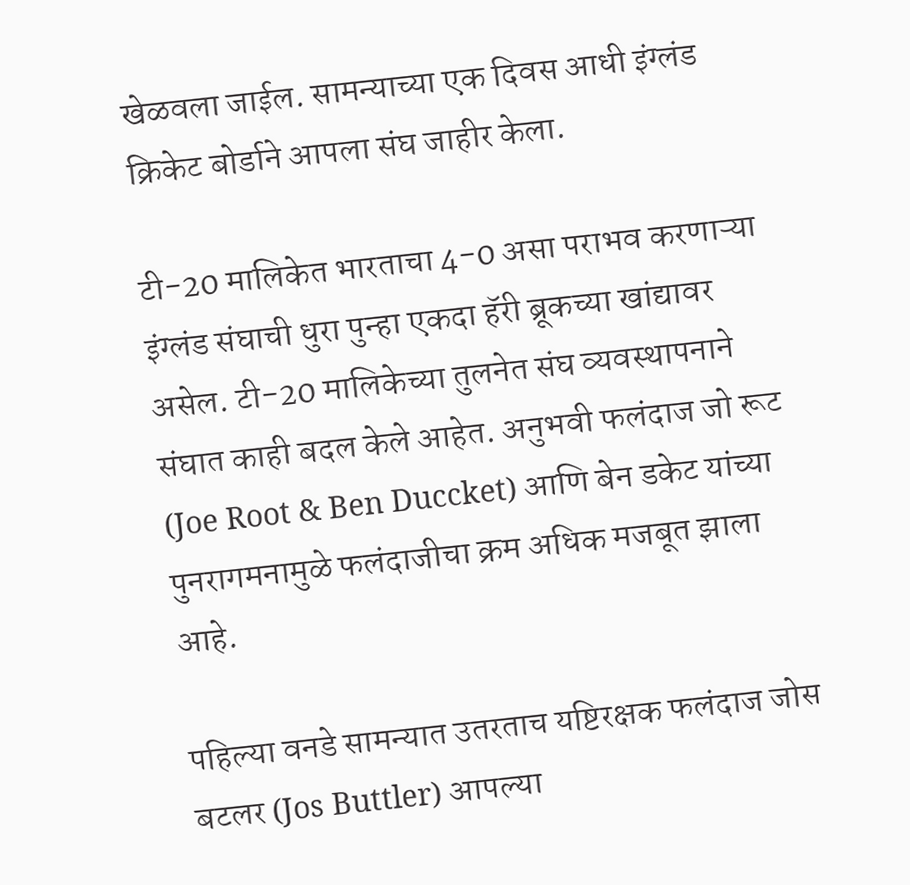खेळवला जाईल. सामन्याच्या एक दिवस आधी इंग्लंड क्रिकेट बोर्डाने आपला संघ जाहीर केला.

टी-20 मालिकेत भारताचा 4-0 असा पराभव करणाऱ्या इंग्लंड संघाची धुरा पुन्हा एकदा हॅरी ब्रूकच्या खांद्यावर असेल. टी-20 मालिकेच्या तुलनेत संघ व्यवस्थापनाने संघात काही बदल केले आहेत. अनुभवी फलंदाज जो रूट (Joe Root & Ben Duccket) आणि बेन डकेट यांच्या पुनरागमनामुळे फलंदाजीचा क्रम अधिक मजबूत झाला आहे.

पहिल्या वनडे सामन्यात उतरताच यष्टिरक्षक फलंदाज जोस बटलर (Jos Buttler) आपल्या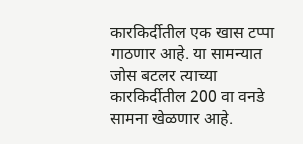कारकिर्दीतील एक खास टप्पा गाठणार आहे. या सामन्यात जोस बटलर त्याच्या कारकिर्दीतील 200 वा वनडे सामना खेळणार आहे.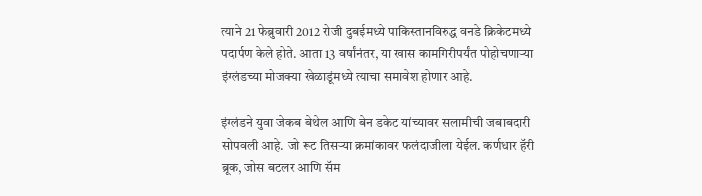त्याने 21 फेब्रुवारी 2012 रोजी दुबईमध्ये पाकिस्तानविरुद्ध वनडे क्रिकेटमध्ये पदार्पण केले होते. आता 13 वर्षांनंतर, या खास कामगिरीपर्यंत पोहोचणाऱ्या इंग्लंडच्या मोजक्या खेळाडूंमध्ये त्याचा समावेश होणार आहे.

इंग्लंडने युवा जेकब बेथेल आणि बेन डकेट यांच्यावर सलामीची जबाबदारी सोपवली आहे. जो रूट तिसऱ्या क्रमांकावर फलंदाजीला येईल. कर्णधार हॅरी ब्रूक, जोस बटलर आणि सॅम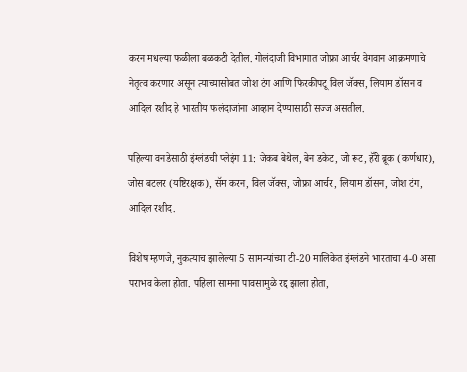करन मधल्या फळीला बळकटी देतील. गोलंदाजी विभागात जोफ्रा आर्चर वेगवान आक्रमणाचे नेतृत्व करणार असून त्याच्यासोबत जोश टंग आणि फिरकीपटू विल जॅक्स, लियाम डॉसन व आदिल रशीद हे भारतीय फलंदाजांना आव्हान देण्यासाठी सज्ज असतील.

पहिल्या वनडेसाठी इंग्लंडची प्लेइंग 11: जेकब बेथेल, बेन डकेट, जो रूट, हॅरी ब्रूक (कर्णधार), जोस बटलर (यष्टिरक्षक), सॅम करन, विल जॅक्स, जोफ्रा आर्चर, लियाम डॉसन, जोश टंग, आदिल रशीद.

विशेष म्हणजे, नुकत्याच झालेल्या 5 सामन्यांच्या टी-20 मालिकेत इंग्लंडने भारताचा 4-0 असा पराभव केला होता. पहिला सामना पावसामुळे रद्द झाला होता,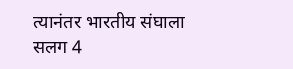त्यानंतर भारतीय संघाला सलग 4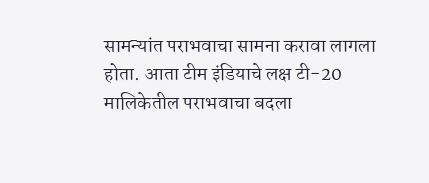सामन्यांत पराभवाचा सामना करावा लागला होता. आता टीम इंडियाचे लक्ष टी-20 मालिकेतील पराभवाचा बदला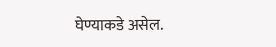घेण्याकडे असेल.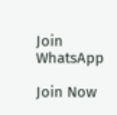Join WhatsApp

Join Now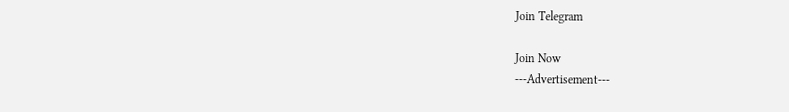Join Telegram

Join Now
---Advertisement---